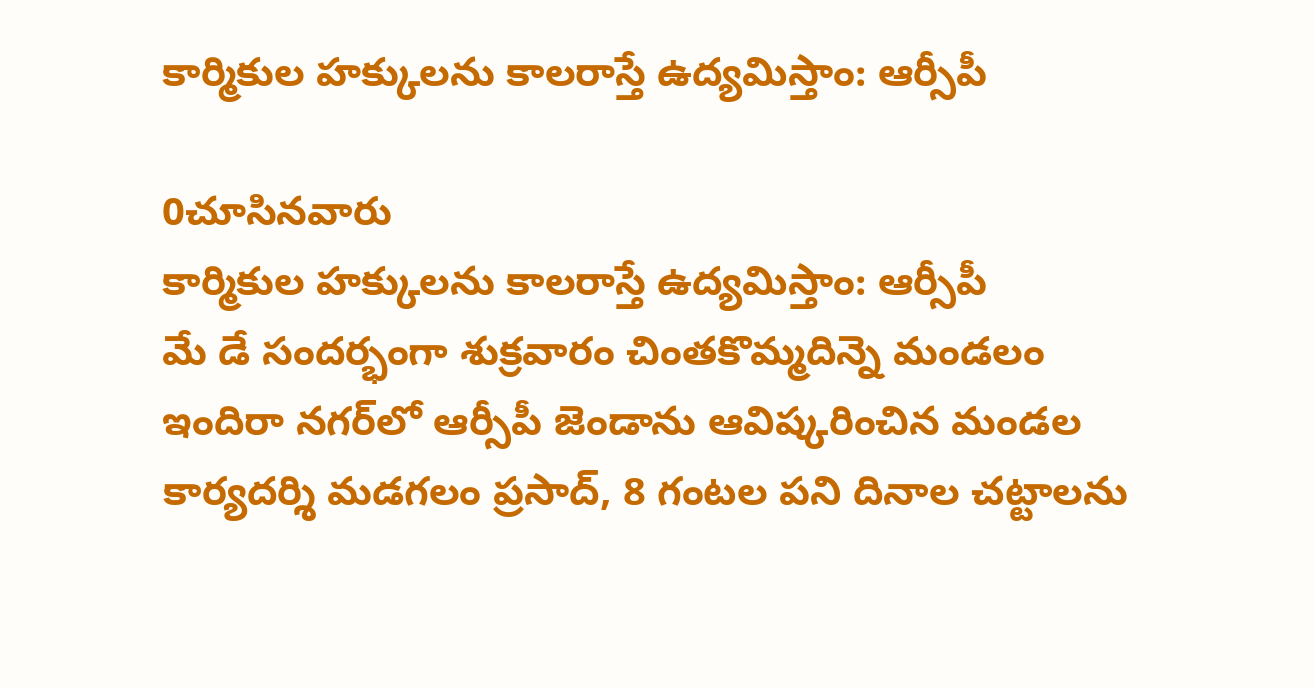కార్మికుల హక్కులను కాలరాస్తే ఉద్యమిస్తాం: ఆర్సీపీ

0చూసినవారు
కార్మికుల హక్కులను కాలరాస్తే ఉద్యమిస్తాం: ఆర్సీపీ
మే డే సందర్భంగా శుక్రవారం చింతకొమ్మదిన్నె మండలం ఇందిరా నగర్‌లో ఆర్సీపీ జెండాను ఆవిష్కరించిన మండల కార్యదర్శి మడగలం ప్రసాద్, 8 గంటల పని దినాల చట్టాలను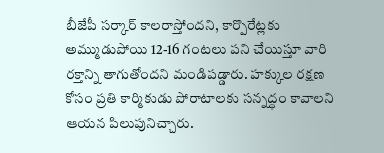బీజేపీ సర్కార్ కాలరాస్తోందని, కార్పొరేట్లకు అమ్ముడుపోయి 12-16 గంటలు పని చేయిస్తూ వారి రక్తాన్ని తాగుతోందని మండిపడ్డారు. హక్కుల రక్షణ కోసం ప్రతి కార్మికుడు పోరాటాలకు సన్నద్ధం కావాలని ఆయన పిలుపునిచ్చారు.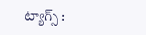ట్యాగ్స్ :